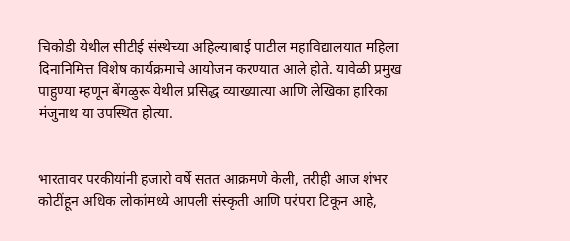चिकोडी येथील सीटीई संस्थेच्या अहिल्याबाई पाटील महाविद्यालयात महिला दिनानिमित्त विशेष कार्यक्रमाचे आयोजन करण्यात आले होते. यावेळी प्रमुख पाहुण्या म्हणून बेंगळुरू येथील प्रसिद्ध व्याख्यात्या आणि लेखिका हारिका मंजुनाथ या उपस्थित होत्या.


भारतावर परकीयांनी हजारो वर्षे सतत आक्रमणे केली, तरीही आज शंभर कोटींहून अधिक लोकांमध्ये आपली संस्कृती आणि परंपरा टिकून आहे,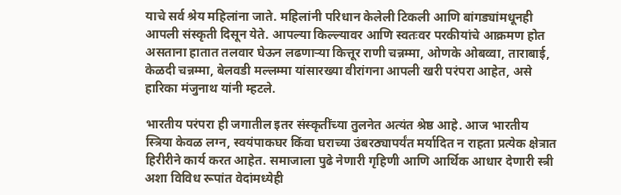याचे सर्व श्रेय महिलांना जाते. महिलांनी परिधान केलेली टिकली आणि बांगड्यांमधूनही आपली संस्कृती दिसून येते. आपल्या किल्ल्यावर आणि स्वतःवर परकीयांचे आक्रमण होत असताना हातात तलवार घेऊन लढणाऱ्या कित्तूर राणी चन्नम्मा, ओणके ओबव्वा, ताराबाई, केळदी चन्नम्मा, बेलवडी मल्लम्मा यांसारख्या वीरांगना आपली खरी परंपरा आहेत, असे हारिका मंजुनाथ यांनी म्हटले.

भारतीय परंपरा ही जगातील इतर संस्कृतींच्या तुलनेत अत्यंत श्रेष्ठ आहे. आज भारतीय स्त्रिया केवळ लग्न, स्वयंपाकघर किंवा घराच्या उंबरठ्यापर्यंत मर्यादित न राहता प्रत्येक क्षेत्रात हिरीरीने कार्य करत आहेत. समाजाला पुढे नेणारी गृहिणी आणि आर्थिक आधार देणारी स्त्री अशा विविध रूपांत वेदांमध्येही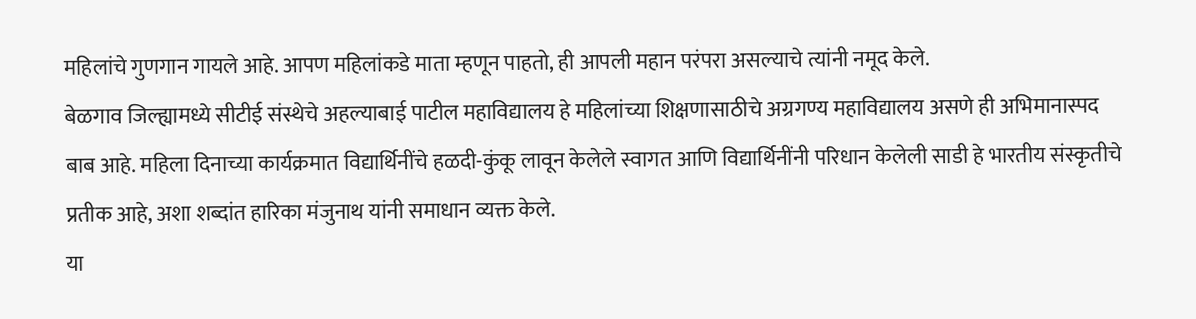महिलांचे गुणगान गायले आहे. आपण महिलांकडे माता म्हणून पाहतो, ही आपली महान परंपरा असल्याचे त्यांनी नमूद केले.
बेळगाव जिल्ह्यामध्ये सीटीई संस्थेचे अहल्याबाई पाटील महाविद्यालय हे महिलांच्या शिक्षणासाठीचे अग्रगण्य महाविद्यालय असणे ही अभिमानास्पद बाब आहे. महिला दिनाच्या कार्यक्रमात विद्यार्थिनींचे हळदी-कुंकू लावून केलेले स्वागत आणि विद्यार्थिनींनी परिधान केलेली साडी हे भारतीय संस्कृतीचे प्रतीक आहे, अशा शब्दांत हारिका मंजुनाथ यांनी समाधान व्यक्त केले.
या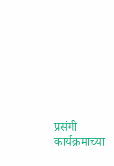प्रसंगी कार्यक्रमाच्या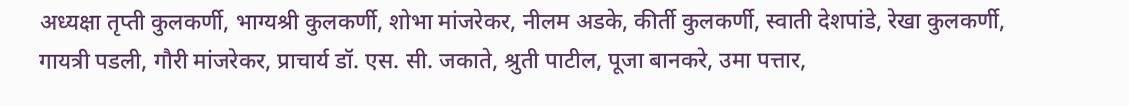अध्यक्षा तृप्ती कुलकर्णी, भाग्यश्री कुलकर्णी, शोभा मांजरेकर, नीलम अडके, कीर्ती कुलकर्णी, स्वाती देशपांडे, रेखा कुलकर्णी, गायत्री पडली, गौरी मांजरेकर, प्राचार्य डॉ. एस. सी. जकाते, श्रुती पाटील, पूजा बानकरे, उमा पत्तार,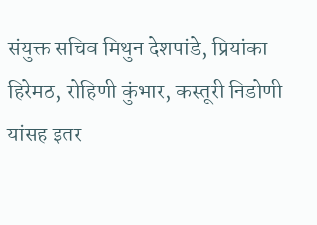संयुक्त सचिव मिथुन देशपांडे, प्रियांका हिरेमठ, रोहिणी कुंभार, कस्तूरी निडोणी यांसह इतर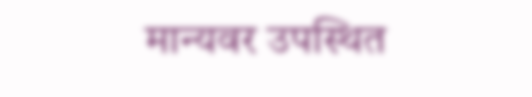मान्यवर उपस्थित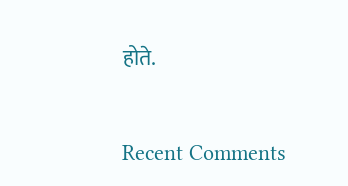होते.


Recent Comments